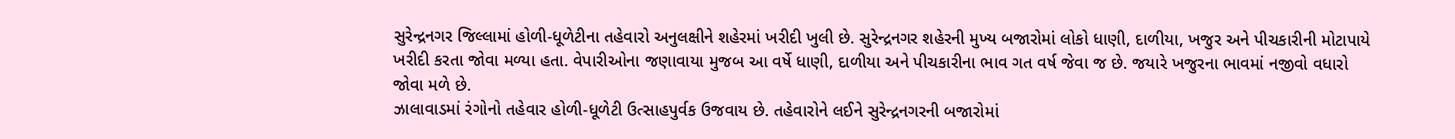સુરેન્દ્રનગર જિલ્લામાં હોળી-ધૂળેટીના તહેવારો અનુલક્ષીને શહેરમાં ખરીદી ખુલી છે. સુરેન્દ્રનગર શહેરની મુખ્ય બજારોમાં લોકો ધાણી, દાળીયા, ખજુર અને પીચકારીની મોટાપાયે ખરીદી કરતા જોવા મળ્યા હતા. વેપારીઓના જણાવાયા મુજબ આ વર્ષે ધાણી, દાળીયા અને પીચકારીના ભાવ ગત વર્ષ જેવા જ છે. જયારે ખજુરના ભાવમાં નજીવો વધારો જોવા મળે છે.
ઝાલાવાડમાં રંગોનો તહેવાર હોળી-ધૂળેટી ઉત્સાહપુર્વક ઉજવાય છે. તહેવારોને લઈને સુરેન્દ્રનગરની બજારોમાં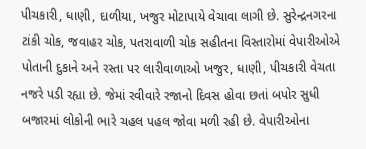પીચકારી, ધાણી, દાળીયા, ખજુર મોટાપાયે વેચાવા લાગી છે. સુરેન્દ્રનગરના ટાંકી ચોક, જવાહર ચોક, પતરાવાળી ચોક સહીતના વિસ્તારોમાં વેપારીઓએ પોતાની દુકાને અને રસ્તા પર લારીવાળાઓ ખજુર, ધાણી, પીચકારી વેચતા નજરે પડી રહ્યા છે. જેમાં રવીવારે રજાનો દિવસ હોવા છતાં બપોર સુધી બજારમાં લોકોની ભારે ચહલ પહલ જોવા મળી રહી છે. વેપારીઓના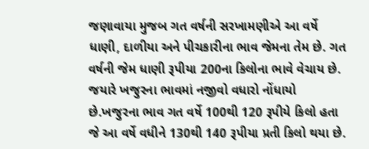જણાવાયા મુજબ ગત વર્ષની સરખામણીએ આ વર્ષે ધાણી, દાળીયા અને પીચકારીના ભાવ જેમના તેમ છે. ગત વર્ષની જેમ ધાણી રૂપીયા 200ના કિલોના ભાવે વેચાય છે. જયારે ખજુરના ભાવમાં નજીવો વધારો નોંધાયો છે.ખજુરના ભાવ ગત વર્ષે 100થી 120 રૂપીયે કિલો હતા જે આ વર્ષે વધીને 130થી 140 રૂપીયા પ્રતી કિલો થયા છે.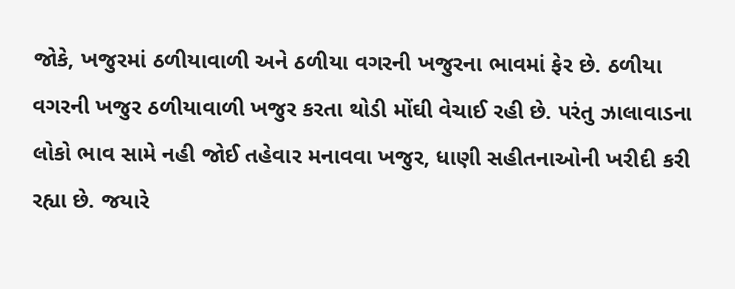જોકે, ખજુરમાં ઠળીયાવાળી અને ઠળીયા વગરની ખજુરના ભાવમાં ફેર છે. ઠળીયા વગરની ખજુર ઠળીયાવાળી ખજુર કરતા થોડી મોંઘી વેચાઈ રહી છે. પરંતુ ઝાલાવાડના લોકો ભાવ સામે નહી જોઈ તહેવાર મનાવવા ખજુર, ધાણી સહીતનાઓની ખરીદી કરી રહ્યા છે. જયારે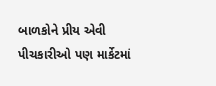બાળકોને પ્રીય એવી પીચકારીઓ પણ માર્કેટમાં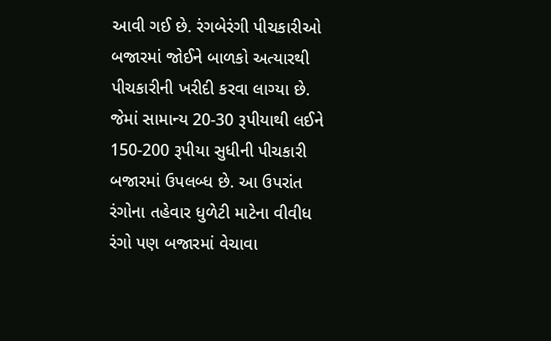આવી ગઈ છે. રંગબેરંગી પીચકારીઓ બજારમાં જોઈને બાળકો અત્યારથી પીચકારીની ખરીદી કરવા લાગ્યા છે. જેમાં સામાન્ય 20-30 રૂપીયાથી લઈને 150-200 રૂપીયા સુધીની પીચકારી બજારમાં ઉપલબ્ધ છે. આ ઉપરાંત રંગોના તહેવાર ધુળેટી માટેના વીવીધ રંગો પણ બજારમાં વેચાવા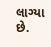લાગ્યા છે.